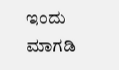ಇಂದು ಮಾಗಡಿ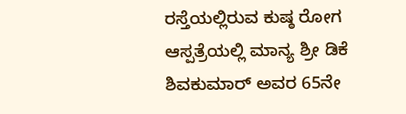ರಸ್ತೆಯಲ್ಲಿರುವ ಕುಷ್ಠ ರೋಗ ಆಸ್ಪತ್ರೆಯಲ್ಲಿ ಮಾನ್ಯ ಶ್ರೀ ಡಿಕೆ ಶಿವಕುಮಾರ್ ಅವರ 65ನೇ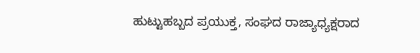ಹುಟ್ಟುಹಬ್ಬದ ಪ್ರಯುಕ್ತ, ಸಂಘದ ರಾಜ್ಯಾಧ್ಯಕ್ಷರಾದ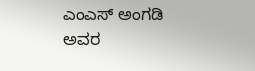ಎಂಎಸ್ ಅಂಗಡಿ ಅವರ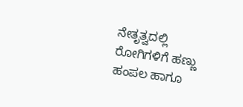ನೇತೃತ್ವದಲ್ಲಿ ರೋಗಿಗಳಿಗೆ ಹಣ್ಣು ಹಂಪಲ ಹಾಗೂ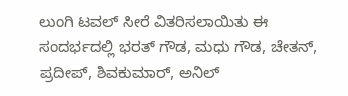ಲುಂಗಿ ಟವಲ್ ಸೀರೆ ವಿತರಿಸಲಾಯಿತು ಈ ಸಂದರ್ಭದಲ್ಲಿ ಭರತ್ ಗೌಡ, ಮಧು ಗೌಡ, ಚೇತನ್, ಪ್ರದೀಪ್, ಶಿವಕುಮಾರ್, ಅನಿಲ್